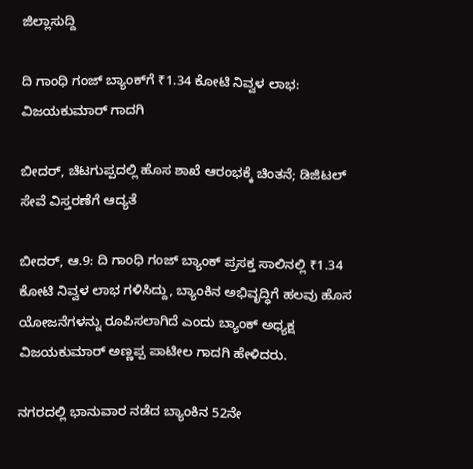ಜಿಲ್ಲಾಸುದ್ದಿ

ದಿ ಗಾಂಧಿ ಗಂಜ್ ಬ್ಯಾಂಕ್‌ಗೆ ₹1.34 ಕೋಟಿ ನಿವ್ವಳ ಲಾಭ: ವಿಜಯಕುಮಾರ್ ಗಾದಗಿ

ಬೀದರ್, ಚಿಟಗುಪ್ಪದಲ್ಲಿ ಹೊಸ ಶಾಖೆ ಆರಂಭಕ್ಕೆ ಚಿಂತನೆ; ಡಿಜಿಟಲ್ ಸೇವೆ ವಿಸ್ತರಣೆಗೆ ಆದ್ಯತೆ

ಬೀದರ್, ಆ.9: ದಿ ಗಾಂಧಿ ಗಂಜ್ ಬ್ಯಾಂಕ್ ಪ್ರಸಕ್ತ ಸಾಲಿನಲ್ಲಿ ₹1.34 ಕೋಟಿ ನಿವ್ವಳ ಲಾಭ ಗಳಿಸಿದ್ದು, ಬ್ಯಾಂಕಿನ ಅಭಿವೃದ್ಧಿಗೆ ಹಲವು ಹೊಸ ಯೋಜನೆಗಳನ್ನು ರೂಪಿಸಲಾಗಿದೆ ಎಂದು ಬ್ಯಾಂಕ್ ಅಧ್ಯಕ್ಷ ವಿಜಯಕುಮಾರ್ ಅಣ್ಣಪ್ಪ ಪಾಟೀಲ ಗಾದಗಿ ಹೇಳಿದರು.

ನಗರದಲ್ಲಿ ಭಾನುವಾರ ನಡೆದ ಬ್ಯಾಂಕಿನ 52ನೇ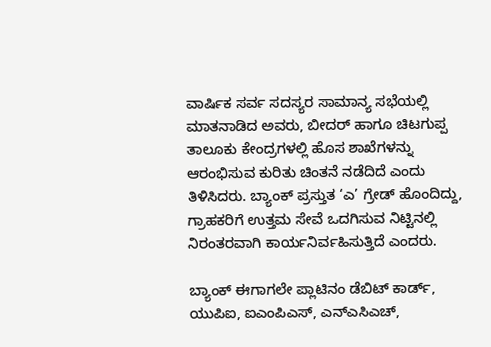ವಾರ್ಷಿಕ ಸರ್ವ ಸದಸ್ಯರ ಸಾಮಾನ್ಯ ಸಭೆಯಲ್ಲಿ ಮಾತನಾಡಿದ ಅವರು, ಬೀದರ್ ಹಾಗೂ ಚಿಟಗುಪ್ಪ ತಾಲೂಕು ಕೇಂದ್ರಗಳಲ್ಲಿ ಹೊಸ ಶಾಖೆಗಳನ್ನು ಆರಂಭಿಸುವ ಕುರಿತು ಚಿಂತನೆ ನಡೆದಿದೆ ಎಂದು ತಿಳಿಸಿದರು. ಬ್ಯಾಂಕ್ ಪ್ರಸ್ತುತ ‘ಎ’ ಗ್ರೇಡ್ ಹೊಂದಿದ್ದು, ಗ್ರಾಹಕರಿಗೆ ಉತ್ತಮ ಸೇವೆ ಒದಗಿಸುವ ನಿಟ್ಟಿನಲ್ಲಿ ನಿರಂತರವಾಗಿ ಕಾರ್ಯನಿರ್ವಹಿಸುತ್ತಿದೆ ಎಂದರು.

ಬ್ಯಾಂಕ್ ಈಗಾಗಲೇ ಪ್ಲಾಟಿನಂ ಡೆಬಿಟ್ ಕಾರ್ಡ್, ಯುಪಿಐ, ಐಎಂಪಿಎಸ್, ಎನ್‌ಎಸಿಎಚ್,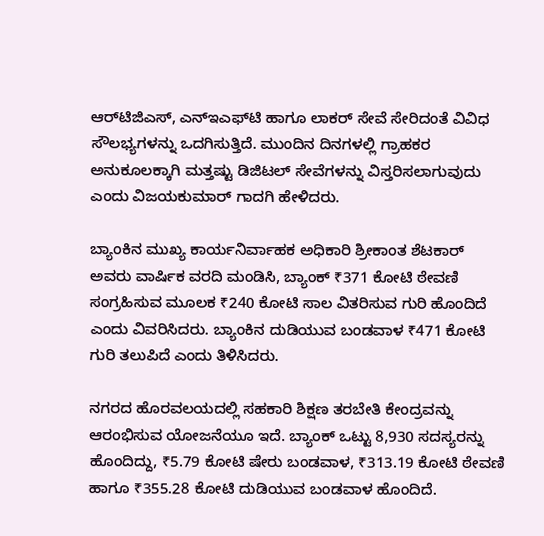ಆರ್‌ಟಿಜಿಎಸ್, ಎನ್‌ಇಎಫ್‌ಟಿ ಹಾಗೂ ಲಾಕರ್ ಸೇವೆ ಸೇರಿದಂತೆ ವಿವಿಧ ಸೌಲಭ್ಯಗಳನ್ನು ಒದಗಿಸುತ್ತಿದೆ. ಮುಂದಿನ ದಿನಗಳಲ್ಲಿ ಗ್ರಾಹಕರ ಅನುಕೂಲಕ್ಕಾಗಿ ಮತ್ತಷ್ಟು ಡಿಜಿಟಲ್ ಸೇವೆಗಳನ್ನು ವಿಸ್ತರಿಸಲಾಗುವುದು ಎಂದು ವಿಜಯಕುಮಾರ್ ಗಾದಗಿ ಹೇಳಿದರು.

ಬ್ಯಾಂಕಿನ ಮುಖ್ಯ ಕಾರ್ಯನಿರ್ವಾಹಕ ಅಧಿಕಾರಿ ಶ್ರೀಕಾಂತ ಶೆಟಕಾರ್ ಅವರು ವಾರ್ಷಿಕ ವರದಿ ಮಂಡಿಸಿ, ಬ್ಯಾಂಕ್ ₹371 ಕೋಟಿ ಠೇವಣಿ ಸಂಗ್ರಹಿಸುವ ಮೂಲಕ ₹240 ಕೋಟಿ ಸಾಲ ವಿತರಿಸುವ ಗುರಿ ಹೊಂದಿದೆ ಎಂದು ವಿವರಿಸಿದರು. ಬ್ಯಾಂಕಿನ ದುಡಿಯುವ ಬಂಡವಾಳ ₹471 ಕೋಟಿ ಗುರಿ ತಲುಪಿದೆ ಎಂದು ತಿಳಿಸಿದರು.

ನಗರದ ಹೊರವಲಯದಲ್ಲಿ ಸಹಕಾರಿ ಶಿಕ್ಷಣ ತರಬೇತಿ ಕೇಂದ್ರವನ್ನು ಆರಂಭಿಸುವ ಯೋಜನೆಯೂ ಇದೆ. ಬ್ಯಾಂಕ್ ಒಟ್ಟು 8,930 ಸದಸ್ಯರನ್ನು ಹೊಂದಿದ್ದು, ₹5.79 ಕೋಟಿ ಷೇರು ಬಂಡವಾಳ, ₹313.19 ಕೋಟಿ ಠೇವಣಿ ಹಾಗೂ ₹355.28 ಕೋಟಿ ದುಡಿಯುವ ಬಂಡವಾಳ ಹೊಂದಿದೆ.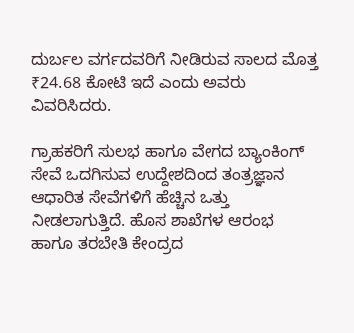ದುರ್ಬಲ ವರ್ಗದವರಿಗೆ ನೀಡಿರುವ ಸಾಲದ ಮೊತ್ತ ₹24.68 ಕೋಟಿ ಇದೆ ಎಂದು ಅವರು ವಿವರಿಸಿದರು.

ಗ್ರಾಹಕರಿಗೆ ಸುಲಭ ಹಾಗೂ ವೇಗದ ಬ್ಯಾಂಕಿಂಗ್ ಸೇವೆ ಒದಗಿಸುವ ಉದ್ದೇಶದಿಂದ ತಂತ್ರಜ್ಞಾನ ಆಧಾರಿತ ಸೇವೆಗಳಿಗೆ ಹೆಚ್ಚಿನ ಒತ್ತು ನೀಡಲಾಗುತ್ತಿದೆ. ಹೊಸ ಶಾಖೆಗಳ ಆರಂಭ ಹಾಗೂ ತರಬೇತಿ ಕೇಂದ್ರದ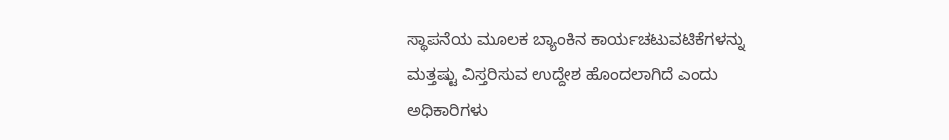ಸ್ಥಾಪನೆಯ ಮೂಲಕ ಬ್ಯಾಂಕಿನ ಕಾರ್ಯಚಟುವಟಿಕೆಗಳನ್ನು ಮತ್ತಷ್ಟು ವಿಸ್ತರಿಸುವ ಉದ್ದೇಶ ಹೊಂದಲಾಗಿದೆ ಎಂದು ಅಧಿಕಾರಿಗಳು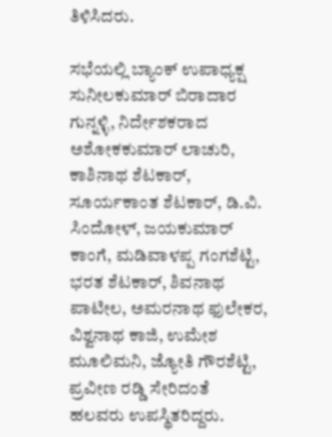ತಿಳಿಸಿದರು.

ಸಭೆಯಲ್ಲಿ ಬ್ಯಾಂಕ್ ಉಪಾಧ್ಯಕ್ಷ ಸುನೀಲಕುಮಾರ್ ಬಿರಾದಾರ ಗುನ್ನಳ್ಳಿ, ನಿರ್ದೇಶಕರಾದ ಅಶೋಕಕುಮಾರ್ ಲಾಚುರಿ, ಕಾಶಿನಾಥ ಶೆಟಕಾರ್, ಸೂರ್ಯಕಾಂತ ಶೆಟಕಾರ್, ಡಿ.ವಿ. ಸಿಂದೋಳ್, ಜಯಕುಮಾರ್ ಕಾಂಗೆ, ಮಡಿವಾಳಪ್ಪ ಗಂಗಶೆಟ್ಟಿ, ಭರತ ಶೆಟಕಾರ್, ಶಿವನಾಥ ಪಾಟೀಲ, ಅಮರನಾಥ ಫುಲೇಕರ, ವಿಶ್ವನಾಥ ಕಾಜಿ, ಉಮೇಶ ಮೂಲಿಮನಿ, ಜ್ಯೋತಿ ಗೌರಶೆಟ್ಟಿ, ಪ್ರವೀಣ ರಡ್ಡಿ ಸೇರಿದಂತೆ ಹಲವರು ಉಪಸ್ಥಿತರಿದ್ದರು.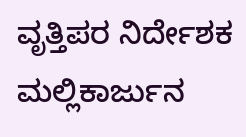ವೃತ್ತಿಪರ ನಿರ್ದೇಶಕ ಮಲ್ಲಿಕಾರ್ಜುನ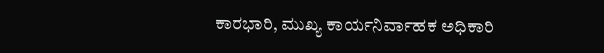ಕಾರಭಾರಿ, ಮುಖ್ಯ ಕಾರ್ಯನಿರ್ವಾಹಕ ಅಧಿಕಾರಿ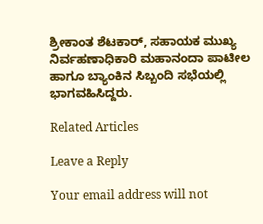ಶ್ರೀಕಾಂತ ಶೆಟಕಾರ್, ಸಹಾಯಕ ಮುಖ್ಯ ನಿರ್ವಹಣಾಧಿಕಾರಿ ಮಹಾನಂದಾ ಪಾಟೀಲ ಹಾಗೂ ಬ್ಯಾಂಕಿನ ಸಿಬ್ಬಂದಿ ಸಭೆಯಲ್ಲಿ ಭಾಗವಹಿಸಿದ್ದರು.

Related Articles

Leave a Reply

Your email address will not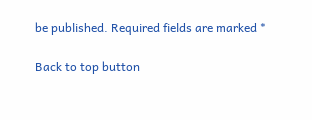be published. Required fields are marked *

Back to top button